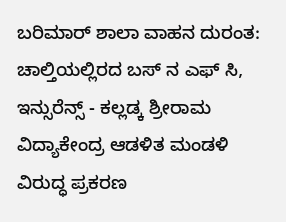ಬರಿಮಾರ್ ಶಾಲಾ ವಾಹನ ದುರಂತ: ಚಾಲ್ತಿಯಲ್ಲಿರದ ಬಸ್ ನ ಎಫ್ ಸಿ, ಇನ್ಸುರೆನ್ಸ್ - ಕಲ್ಲಡ್ಕ ಶ್ರೀರಾಮ ವಿದ್ಯಾಕೇಂದ್ರ ಆಡಳಿತ ಮಂಡಳಿ ವಿರುದ್ಧ ಪ್ರಕರಣ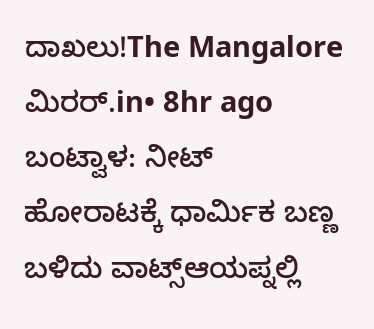ದಾಖಲು!The Mangalore ಮಿರರ್.in• 8hr ago
ಬಂಟ್ವಾಳ: ನೀಟ್ ಹೋರಾಟಕ್ಕೆ ಧಾರ್ಮಿಕ ಬಣ್ಣ ಬಳಿದು ವಾಟ್ಸ್ಆಯಪ್ನಲ್ಲಿ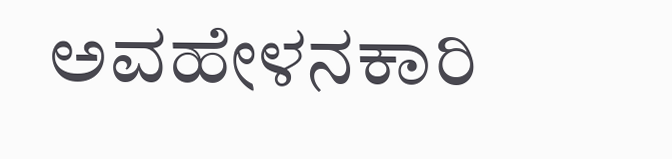ಅವಹೇಳನಕಾರಿ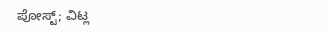ಪೋಸ್ಟ್; ವಿಟ್ಲ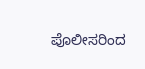ಪೊಲೀಸರಿಂದ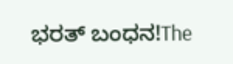ಭರತ್ ಬಂಧನ!The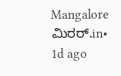Mangalore ಮಿರರ್.in• 1d ago